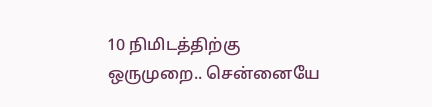10 நிமிடத்திற்கு ஒருமுறை.. சென்னையே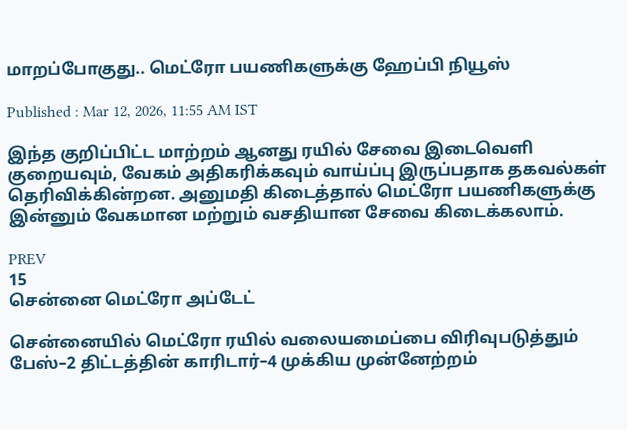மாறப்போகுது.. மெட்ரோ பயணிகளுக்கு ஹேப்பி நியூஸ்

Published : Mar 12, 2026, 11:55 AM IST

இந்த குறிப்பிட்ட மாற்றம் ஆனது ரயில் சேவை இடைவெளி குறையவும், வேகம் அதிகரிக்கவும் வாய்ப்பு இருப்பதாக தகவல்கள் தெரிவிக்கின்றன. அனுமதி கிடைத்தால் மெட்ரோ பயணிகளுக்கு இன்னும் வேகமான மற்றும் வசதியான சேவை கிடைக்கலாம்.

PREV
15
சென்னை மெட்ரோ அப்டேட்

சென்னையில் மெட்ரோ ரயில் வலையமைப்பை விரிவுபடுத்தும் பேஸ்–2 திட்டத்தின் காரிடார்–4 முக்கிய முன்னேற்றம்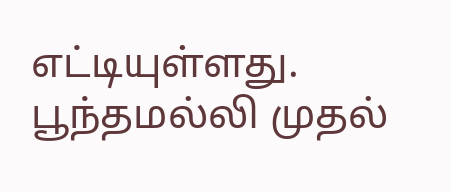எட்டியுள்ளது. பூந்தமல்லி முதல்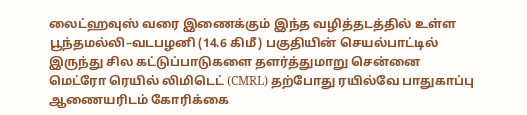லைட்ஹவுஸ் வரை இணைக்கும் இந்த வழித்தடத்தில் உள்ள பூந்தமல்லி–வடபழனி (14.6 கிமீ) பகுதியின் செயல்பாட்டில் இருந்து சில கட்டுப்பாடுகளை தளர்த்துமாறு சென்னை மெட்ரோ ரெயில் லிமிடெட் (CMRL) தற்போது ரயில்வே பாதுகாப்பு ஆணையரிடம் கோரிக்கை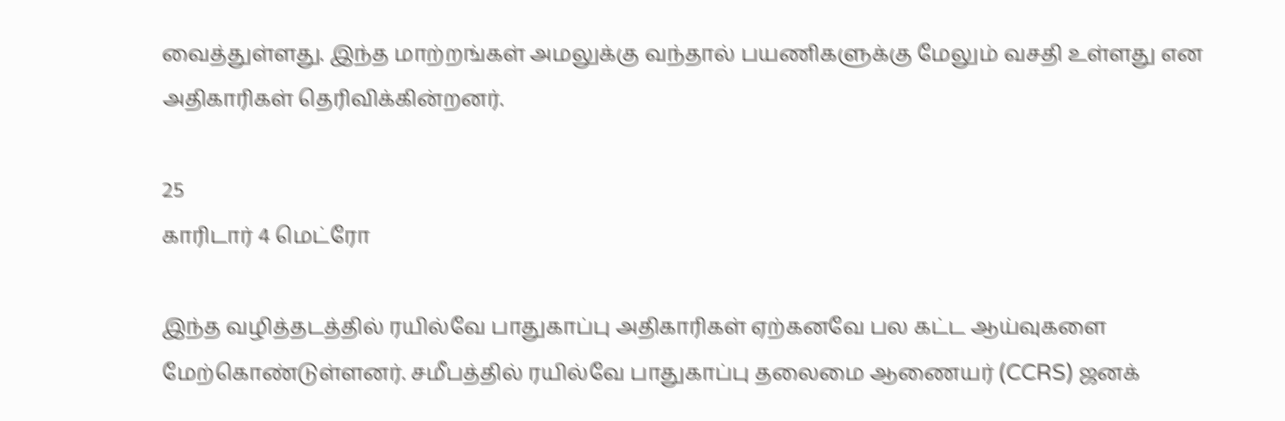வைத்துள்ளது. இந்த மாற்றங்கள் அமலுக்கு வந்தால் பயணிகளுக்கு மேலும் வசதி உள்ளது என அதிகாரிகள் தெரிவிக்கின்றனர்.

25
காரிடார் 4 மெட்ரோ

இந்த வழித்தடத்தில் ரயில்வே பாதுகாப்பு அதிகாரிகள் ஏற்கனவே பல கட்ட ஆய்வுகளை மேற்கொண்டுள்ளனர். சமீபத்தில் ரயில்வே பாதுகாப்பு தலைமை ஆணையர் (CCRS) ஜனக்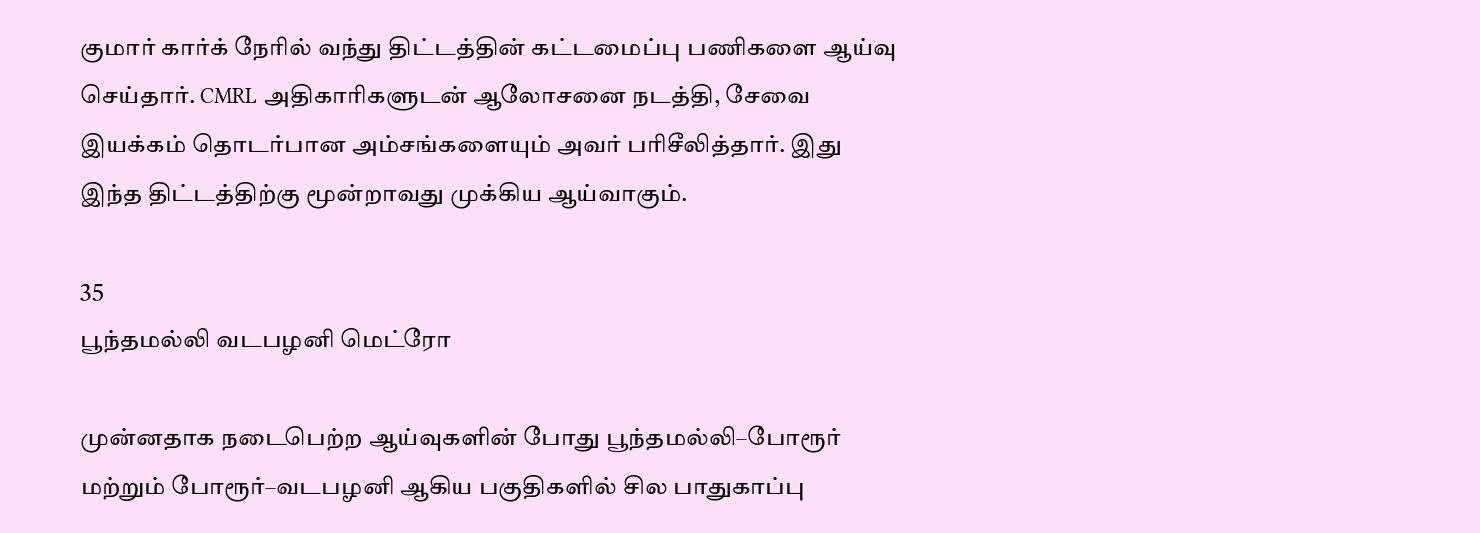குமார் கார்க் நேரில் வந்து திட்டத்தின் கட்டமைப்பு பணிகளை ஆய்வு செய்தார். CMRL அதிகாரிகளுடன் ஆலோசனை நடத்தி, சேவை இயக்கம் தொடர்பான அம்சங்களையும் அவர் பரிசீலித்தார். இது இந்த திட்டத்திற்கு மூன்றாவது முக்கிய ஆய்வாகும்.

35
பூந்தமல்லி வடபழனி மெட்ரோ

முன்னதாக நடைபெற்ற ஆய்வுகளின் போது பூந்தமல்லி–போரூர் மற்றும் போரூர்–வடபழனி ஆகிய பகுதிகளில் சில பாதுகாப்பு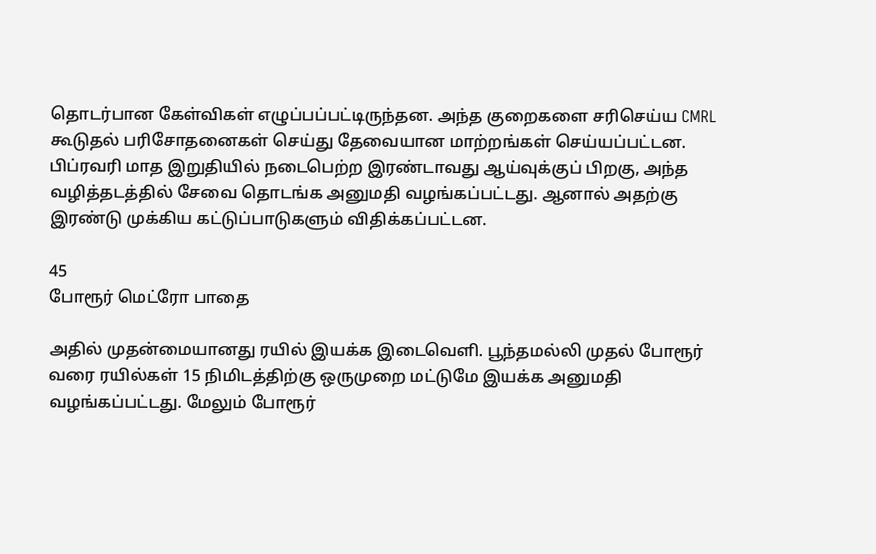தொடர்பான கேள்விகள் எழுப்பப்பட்டிருந்தன. அந்த குறைகளை சரிசெய்ய CMRL கூடுதல் பரிசோதனைகள் செய்து தேவையான மாற்றங்கள் செய்யப்பட்டன. பிப்ரவரி மாத இறுதியில் நடைபெற்ற இரண்டாவது ஆய்வுக்குப் பிறகு, அந்த வழித்தடத்தில் சேவை தொடங்க அனுமதி வழங்கப்பட்டது. ஆனால் அதற்கு இரண்டு முக்கிய கட்டுப்பாடுகளும் விதிக்கப்பட்டன.

45
போரூர் மெட்ரோ பாதை

அதில் முதன்மையானது ரயில் இயக்க இடைவெளி. பூந்தமல்லி முதல் போரூர் வரை ரயில்கள் 15 நிமிடத்திற்கு ஒருமுறை மட்டுமே இயக்க அனுமதி வழங்கப்பட்டது. மேலும் போரூர்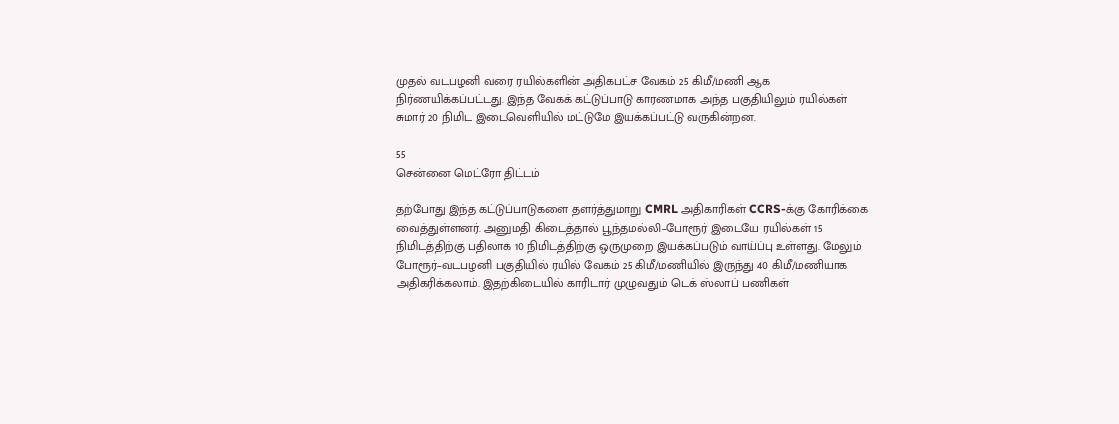முதல் வடபழனி வரை ரயில்களின் அதிகபட்ச வேகம் 25 கிமீ/மணி ஆக நிர்ணயிக்கப்பட்டது. இந்த வேகக் கட்டுப்பாடு காரணமாக அந்த பகுதியிலும் ரயில்கள் சுமார் 20 நிமிட இடைவெளியில் மட்டுமே இயக்கப்பட்டு வருகின்றன.

55
சென்னை மெட்ரோ திட்டம்

தற்போது இந்த கட்டுப்பாடுகளை தளர்த்துமாறு CMRL அதிகாரிகள் CCRS-க்கு கோரிக்கை வைத்துள்ளனர். அனுமதி கிடைத்தால் பூந்தமல்லி–போரூர் இடையே ரயில்கள் 15 நிமிடத்திற்கு பதிலாக 10 நிமிடத்திற்கு ஒருமுறை இயக்கப்படும் வாய்ப்பு உள்ளது. மேலும் போரூர்–வடபழனி பகுதியில் ரயில் வேகம் 25 கிமீ/மணியில் இருந்து 40 கிமீ/மணியாக அதிகரிக்கலாம். இதற்கிடையில் காரிடார் முழுவதும் டெக் ஸ்லாப் பணிகள்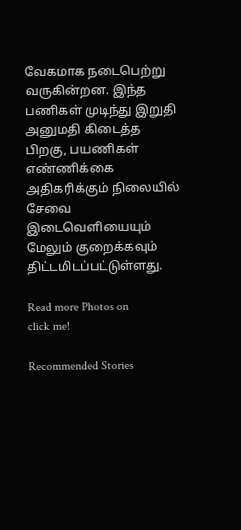வேகமாக நடைபெற்று வருகின்றன. இந்த பணிகள் முடிந்து இறுதி அனுமதி கிடைத்த பிறகு, பயணிகள் எண்ணிக்கை அதிகரிக்கும் நிலையில் சேவை இடைவெளியையும் மேலும் குறைக்கவும் திட்டமிடப்பட்டுள்ளது.

Read more Photos on
click me!

Recommended Stories